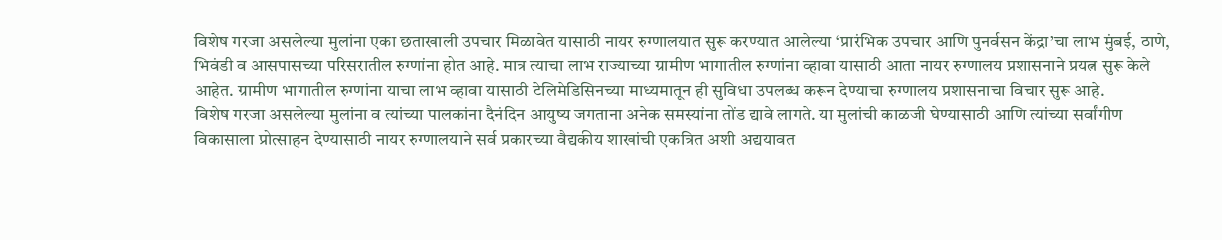विशेष गरजा असलेल्या मुलांना एका छताखाली उपचार मिळावेत यासाठी नायर रुग्णालयात सुरू करण्यात आलेल्या ‘प्रारंभिक उपचार आणि पुनर्वसन केंद्रा’चा लाभ मुंबई, ठाणे, भिवंडी व आसपासच्या परिसरातील रुग्णांना होत आहे. मात्र त्याचा लाभ राज्याच्या ग्रामीण भागातील रुग्णांना व्हावा यासाठी आता नायर रुग्णालय प्रशासनाने प्रयत्न सुरू केले आहेत. ग्रामीण भागातील रुग्णांना याचा लाभ व्हावा यासाठी टेलिमेडिसिनच्या माध्यमातून ही सुविधा उपलब्ध करून देण्याचा रुग्णालय प्रशासनाचा विचार सुरू आहे.
विशेष गरजा असलेल्या मुलांना व त्यांच्या पालकांना दैनंदिन आयुष्य जगताना अनेक समस्यांना तोंड द्यावे लागते. या मुलांची काळजी घेण्यासाठी आणि त्यांच्या सर्वांगीण विकासाला प्रोत्साहन देण्यासाठी नायर रुग्णालयाने सर्व प्रकारच्या वैद्यकीय शाखांची एकत्रित अशी अद्ययावत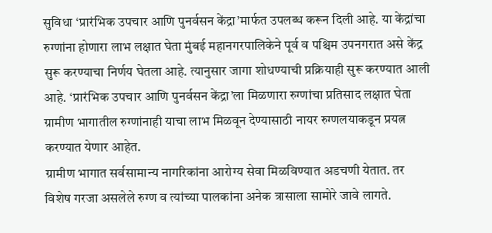सुविधा ‘प्रारंभिक उपचार आणि पुनर्वसन केंद्रा’मार्फत उपलब्ध करून दिली आहे. या केंद्रांचा रुग्णांना होणारा लाभ लक्षात घेता मुंबई महानगरपालिकेने पूर्व व पश्चिम उपनगरात असे केंद्र सुरू करण्याचा निर्णय घेतला आहे. त्यानुसार जागा शोधण्याची प्रक्रियाही सुरू करण्यात आली आहे. ‘प्रारंभिक उपचार आणि पुनर्वसन केंद्रा’ला मिळणारा रुग्णांचा प्रतिसाद लक्षात घेता ग्रामीण भागातील रुग्णांनाही याचा लाभ मिळवून देण्यासाठी नायर रुग्णलयाकडून प्रयत्न करण्यात येणार आहेत.
ग्रामीण भागात सर्वसामान्य नागरिकांना आरोग्य सेवा मिळविण्यात अडचणी येतात. तर विशेष गरजा असलेले रुग्ण व त्यांच्या पालकांना अनेक त्रासाला सामोरे जावे लागते.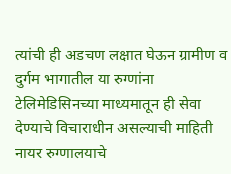त्यांची ही अडचण लक्षात घेऊन ग्रामीण व दुर्गम भागातील या रुग्णांना टेलिमेडिसिनच्या माध्यमातून ही सेवा देण्याचे विचाराधीन असल्याची माहिती नायर रुग्णालयाचे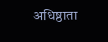अधिष्ठाता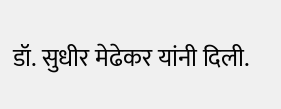डॉ. सुधीर मेढेकर यांनी दिली.